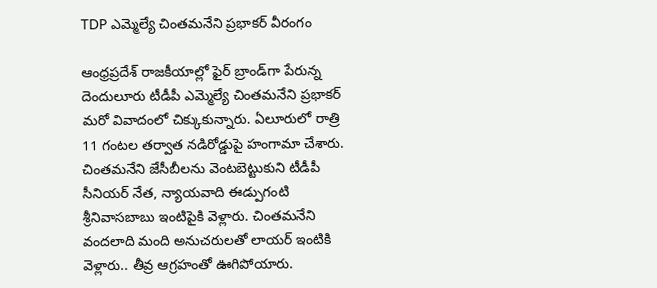TDP ఎమ్మెల్యే చింతమనేని ప్రభాకర్ వీరంగం

ఆంధ్రప్రదేశ్ రాజకీయాల్లో ఫైర్ బ్రాండ్‌గా పేరున్న దెందులూరు టీడీపీ ఎమ్మెల్యే చింతమనేని ప్రభాకర్ మరో వివాదంలో చిక్కుకున్నారు. ఏలూరులో రాత్రి 11 గంటల తర్వాత నడిరోడ్డుపై హంగామా చేశారు. చింతమనేని జేసీబీలను వెంటబెట్టుకుని టీడీపీ సీనియర్ నేత, న్యాయవాది ఈడ్పుగంటి శ్రీనివాసబాబు ఇంటిపైకి వెళ్లారు. చింతమనేని వందలాది మంది అనుచరులతో లాయర్ ఇంటికి వెళ్లారు.. తీవ్ర ఆగ్రహంతో ఊగిపోయారు.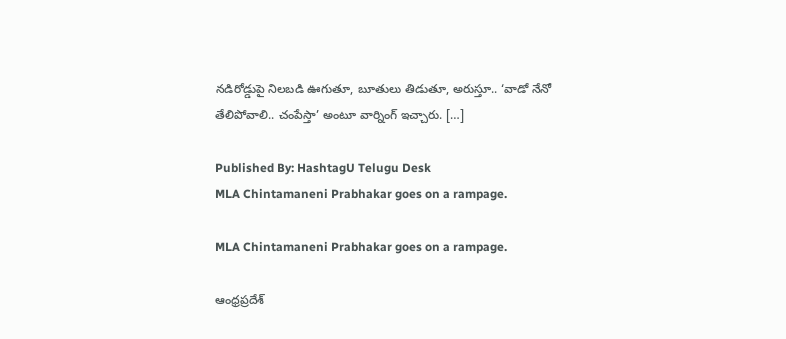నడిరోడ్డుపై నిలబడి ఊగుతూ, బూతులు తిడుతూ, అరుస్తూ.. ‘వాడో నేనో తేలిపోవాలి.. చంపేస్తా’ అంటూ వార్నింగ్ ఇచ్చారు. […]

Published By: HashtagU Telugu Desk
MLA Chintamaneni Prabhakar goes on a rampage.

MLA Chintamaneni Prabhakar goes on a rampage.

ఆంధ్రప్రదేశ్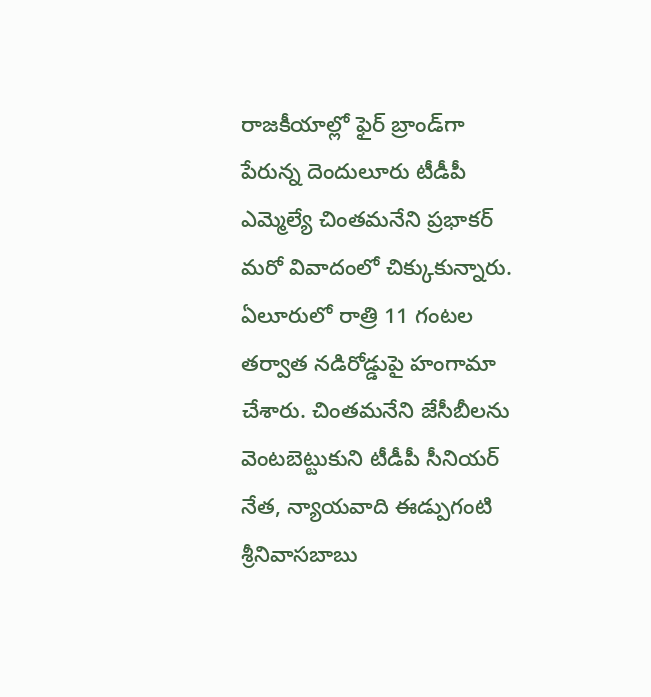రాజకీయాల్లో ఫైర్ బ్రాండ్‌గా పేరున్న దెందులూరు టీడీపీ ఎమ్మెల్యే చింతమనేని ప్రభాకర్ మరో వివాదంలో చిక్కుకున్నారు. ఏలూరులో రాత్రి 11 గంటల తర్వాత నడిరోడ్డుపై హంగామా చేశారు. చింతమనేని జేసీబీలను వెంటబెట్టుకుని టీడీపీ సీనియర్ నేత, న్యాయవాది ఈడ్పుగంటి శ్రీనివాసబాబు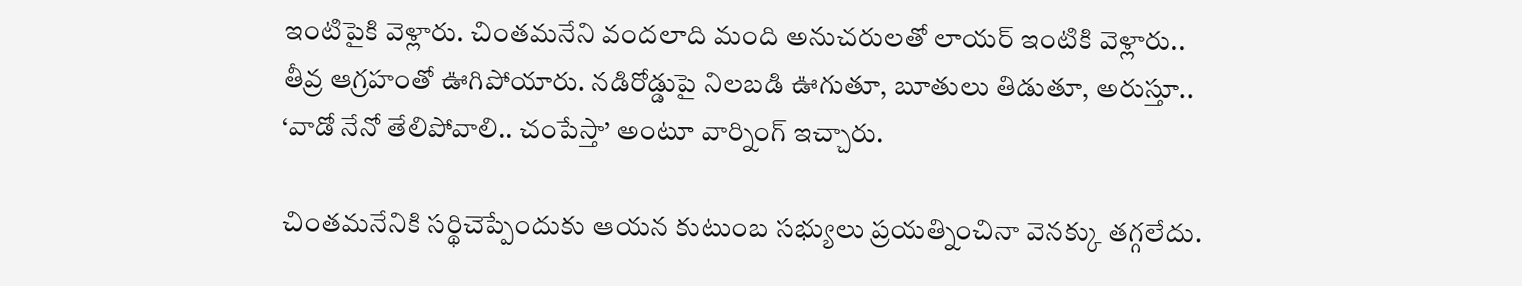ఇంటిపైకి వెళ్లారు. చింతమనేని వందలాది మంది అనుచరులతో లాయర్ ఇంటికి వెళ్లారు.. తీవ్ర ఆగ్రహంతో ఊగిపోయారు. నడిరోడ్డుపై నిలబడి ఊగుతూ, బూతులు తిడుతూ, అరుస్తూ.. ‘వాడో నేనో తేలిపోవాలి.. చంపేస్తా’ అంటూ వార్నింగ్ ఇచ్చారు.

చింతమనేనికి సర్థిచెప్పేందుకు ఆయన కుటుంబ సభ్యులు ప్రయత్నించినా వెనక్కు తగ్గలేదు.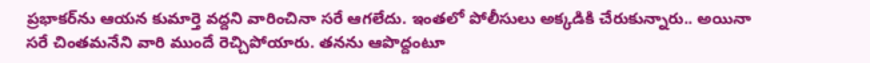ప్రభాకర్‌ను ఆయన కుమార్తె వద్దని వారించినా సరే ఆగలేదు. ఇంతలో పోలీసులు అక్కడికి చేరుకున్నారు.. అయినా సరే చింతమనేని వారి ముందే రెచ్చిపోయారు. తనను ఆపొద్దంటూ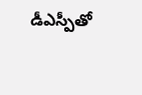డీఎస్పీతో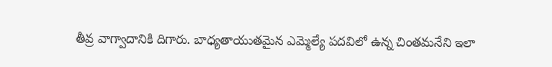తీవ్ర వాగ్వాదానికి దిగారు. బాధ్యతాయుతమైన ఎమ్మెల్యే పదవిలో ఉన్న చింతమనేని ఇలా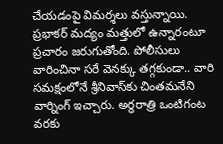చేయడంపై విమర్శలు వస్తున్నాయి. ప్రభాకర్ మద్యం మత్తులో ఉన్నారంటూ ప్రచారం జరుగుతోంది. పోలీసులు వారించినా సరే వెనక్కు తగ్గకుండా.. వారి సమక్షంలోనే శ్రీనివాస్‌కు చింతమనేని వార్నింగ్ ఇచ్చారు. అర్ధరాత్రి ఒంటిగంట వరకు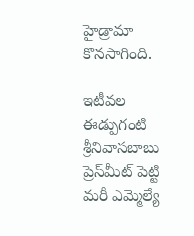హైడ్రామా కొనసాగింది.

ఇటీవల ఈడ్పుగంటి శ్రీనివాసబాబు ప్రెస్‌మీట్ పెట్టి మరీ ఎమ్మెల్యే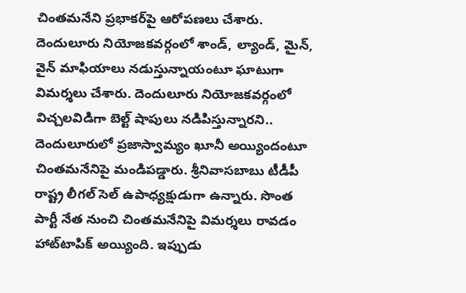చింతమనేని ప్రభాకర్‌‌పై ఆరోపణలు చేశారు. దెందులూరు నియోజకవర్గంలో శాండ్, ల్యాండ్, మైన్, వైన్ మాఫియాలు నడుస్తున్నాయంటూ ఘాటుగా విమర్శలు చేశారు. దెందులూరు నియోజకవర్గంలో విచ్చలవిడిగా బెల్ట్ షాపులు నడిపిస్తున్నారని.. దెందులూరులో ప్రజాస్వామ్యం ఖూనీ అయ్యిందంటూ చింతమనేనిపై మండిపడ్డారు. శ్రీనివాసబాబు టీడీపీ రాష్ట్ర లీగల్ సెల్ ఉపాధ్యక్షుడుగా ఉన్నారు. సొంత పార్టీ నేత నుంచి చింతమనేనిపై విమర్శలు రావడం హాట్‌‌టాపిక్ అయ్యింది. ఇప్పుడు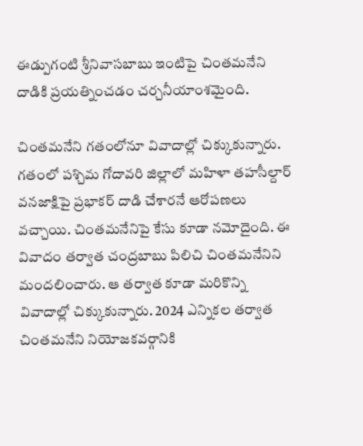ఈడ్పుగంటి శ్రీనివాసబాబు ఇంటిపై చింతమనేని దాడికి ప్రయత్నించడం చర్చనీయాంశమైంది.

చింతమనేని గతంలోనూ వివాదాల్లో చిక్కుకున్నారు. గతంలో పశ్చిమ గోదావరి జిల్లాలో మహిళా తహసీల్దార్ వనజాక్షిపై ప్రభాకర్ దాడి చేశారనే ఆరోపణలు వచ్చాయి. చింతమనేనిపై కేసు కూడా నమోదైంది. ఈ వివాదం తర్వాత చంద్రబాబు పిలిచి చింతమనేనిని మందలించారు. ఆ తర్వాత కూడా మరికొన్ని వివాదాల్లో చిక్కుకున్నారు. 2024 ఎన్నికల తర్వాత చింతమనేని నియోజకవర్గానికి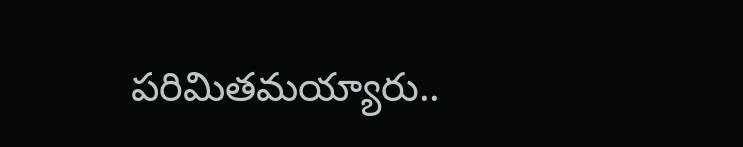పరిమితమయ్యారు..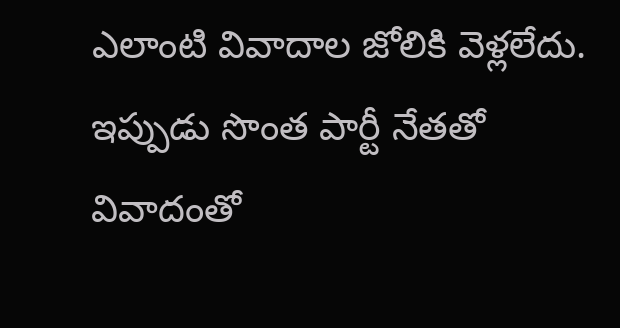ఎలాంటి వివాదాల జోలికి వెళ్లలేదు. ఇప్పుడు సొంత పార్టీ నేతతో వివాదంతో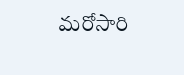మరోసారి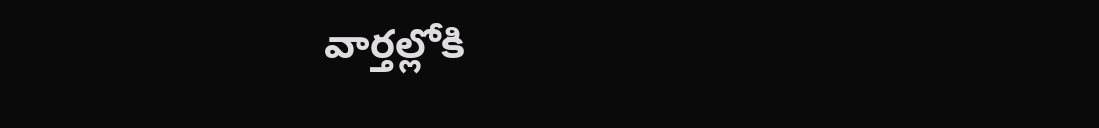వార్తల్లోకి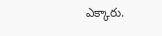ఎక్కారు.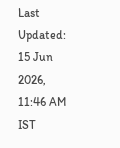Last Updated: 15 Jun 2026, 11:46 AM IST